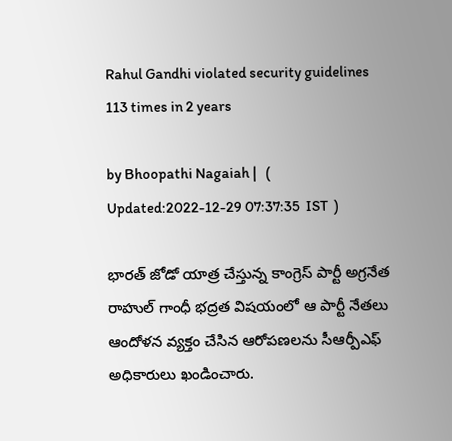Rahul Gandhi violated security guidelines 113 times in 2 years

by Bhoopathi Nagaiah |   (  Updated:2022-12-29 07:37:35  IST  )

భారత్ జోడో యాత్ర చేస్తున్న కాంగ్రెస్ పార్టీ అగ్రనేత రాహుల్ గాంధీ భద్రత విషయంలో ఆ పార్టీ నేతలు ఆందోళన వ్యక్తం చేసిన ఆరోపణలను సీఆర్పీఎఫ్ అధికారులు ఖండించారు.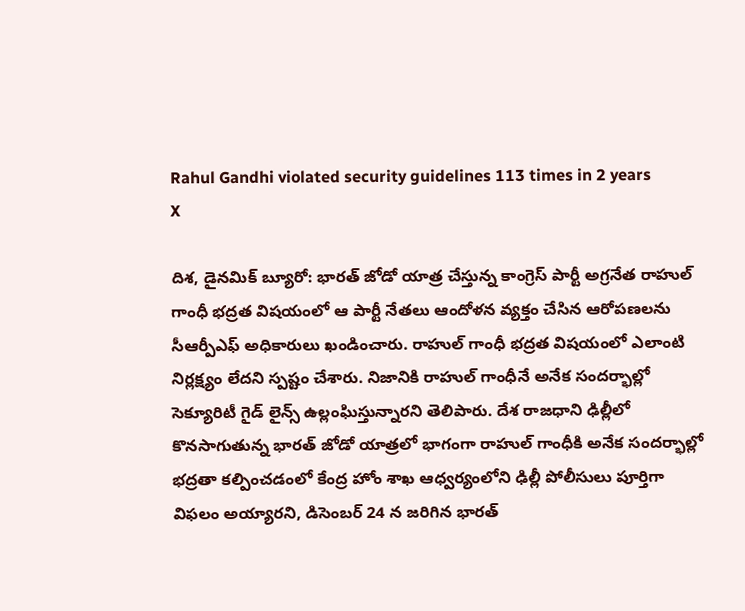Rahul Gandhi violated security guidelines 113 times in 2 years
X

దిశ, డైనమిక్ బ్యూరో: భారత్ జోడో యాత్ర చేస్తున్న కాంగ్రెస్ పార్టీ అగ్రనేత రాహుల్ గాంధీ భద్రత విషయంలో ఆ పార్టీ నేతలు ఆందోళన వ్యక్తం చేసిన ఆరోపణలను సీఆర్పీఎఫ్ అధికారులు ఖండించారు. రాహుల్ గాంధీ భద్రత విషయంలో ఎలాంటి నిర్లక్ష్యం లేదని స్పష్టం చేశారు. నిజానికి రాహుల్ గాంధీనే అనేక సందర్భాల్లో సెక్యూరిటీ గైడ్ లైన్స్ ఉల్లంఘిస్తున్నారని తెలిపారు. దేశ రాజధాని ఢిల్లీలో కొనసాగుతున్న భారత్ జోడో యాత్రలో భాగంగా రాహుల్ గాంధీకి అనేక సందర్భాల్లో భద్రతా కల్పించడంలో కేంద్ర హోం శాఖ ఆధ్వర్యంలోని ఢిల్లీ పోలీసులు పూర్తిగా విఫలం అయ్యారని, డిసెంబర్ 24 న జరిగిన భారత్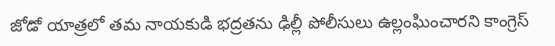జోడో యాత్రలో తమ నాయకుడి భద్రతను ఢిల్లీ పోలీసులు ఉల్లంఘించారని కాంగ్రెస్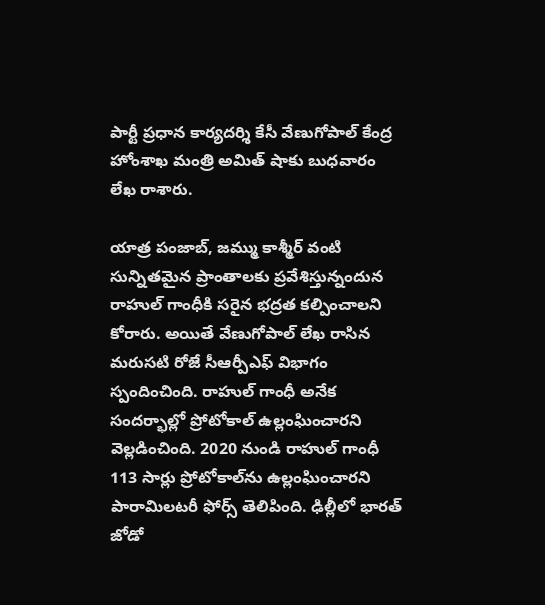పార్టీ ప్రధాన కార్యదర్శి కేసీ వేణుగోపాల్ కేంద్ర హోంశాఖ మంత్రి అమిత్ షాకు బుధవారం లేఖ రాశారు.

యాత్ర పంజాబ్, జమ్ము కాశ్మీర్‌ వంటి సున్నితమైన ప్రాంతాలకు ప్రవేశిస్తున్నందున రాహుల్ గాంధీకి సరైన భద్రత కల్పించాలని కోరారు. అయితే వేణుగోపాల్ లేఖ రాసిన మరుసటి రోజే సీఆర్పీఎఫ్ విభాగం స్పందించింది. రాహుల్ గాంధీ అనేక సందర్భాల్లో ప్రోటోకాల్ ఉల్లంఘించారని వెల్లడించింది. 2020 నుండి రాహుల్ గాంధీ 113 సార్లు ప్రోటోకాల్‌ను ఉల్లంఘించారని పారామిలటరీ ఫోర్స్ తెలిపింది. ఢిల్లీలో భారత్ జోడో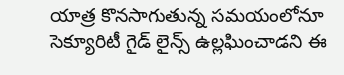యాత్ర కొనసాగుతున్న సమయంలోనూ సెక్యూరిటీ గైడ్ లైన్స్ ఉల్లఘించాడని ఈ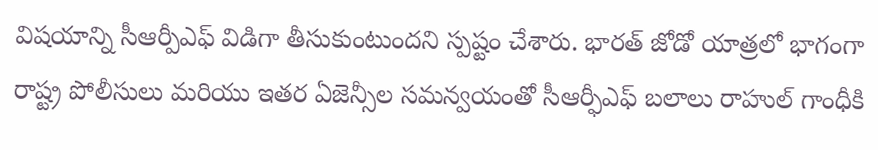విషయాన్ని సీఆర్పీఎఫ్ విడిగా తీసుకుంటుందని స్పష్టం చేశారు. భారత్ జోడో యాత్రలో భాగంగా రాష్ట్ర పోలీసులు మరియు ఇతర ఏజెన్సీల సమన్వయంతో సీఆర్ఫీఎఫ్ బలాలు రాహుల్ గాంధీకి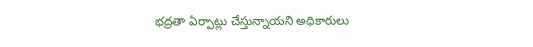భద్రతా ఏర్పాట్లు చేస్తున్నాయని అధికారులు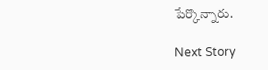పేర్కొన్నారు.

Next Story